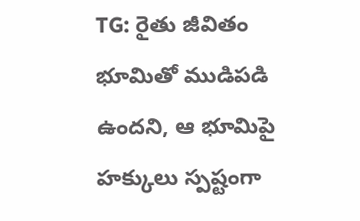TG: రైతు జీవితం భూమితో ముడిపడి ఉందని, ఆ భూమిపై హక్కులు స్పష్టంగా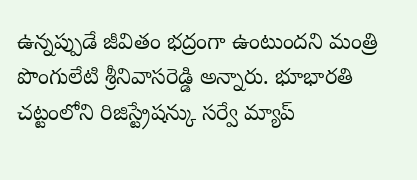ఉన్నప్పుడే జీవితం భద్రంగా ఉంటుందని మంత్రి పొంగులేటి శ్రీనివాసరెడ్డి అన్నారు. భూభారతి చట్టంలోని రిజిస్ట్రేషన్కు సర్వే మ్యాప్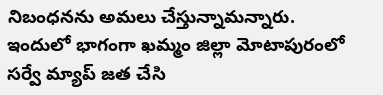నిబంధనను అమలు చేస్తున్నామన్నారు. ఇందులో భాగంగా ఖమ్మం జిల్లా మోటాపురంలో సర్వే మ్యాప్ జత చేసి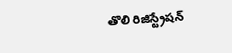తొలి రిజిస్ట్రేషన్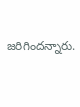జరిగిందన్నారు.